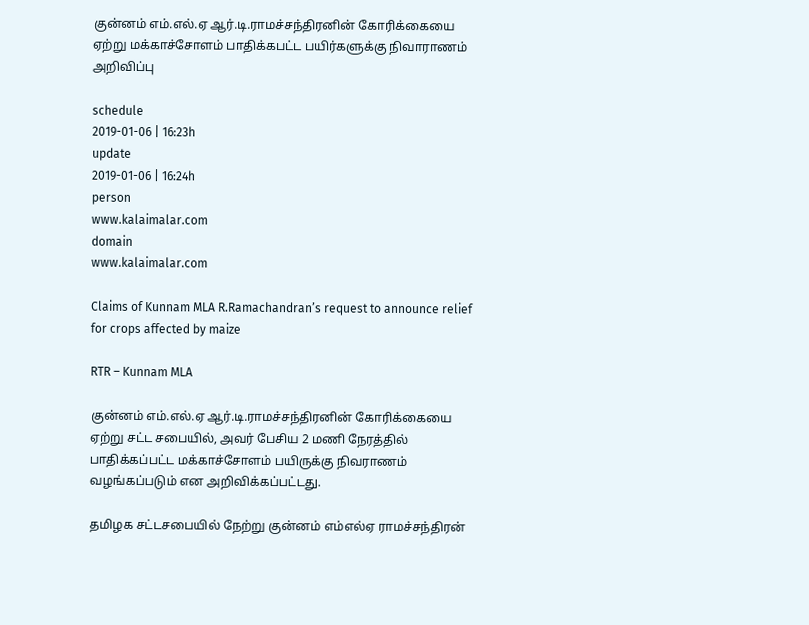குன்னம் எம்.எல்.ஏ ஆர்.டி.ராமச்சந்திரனின் கோரிக்கையை ஏற்று மக்காச்சோளம் பாதிக்கபட்ட பயிர்களுக்கு நிவாராணம் அறிவிப்பு

schedule
2019-01-06 | 16:23h
update
2019-01-06 | 16:24h
person
www.kalaimalar.com
domain
www.kalaimalar.com

Claims of Kunnam MLA R.Ramachandran’s request to announce relief for crops affected by maize

RTR – Kunnam MLA

குன்னம் எம்.எல்.ஏ ஆர்.டி.ராமச்சந்திரனின் கோரிக்கையை ஏற்று சட்ட சபையில், அவர் பேசிய 2 மணி நேரத்தில் பாதிக்கப்பட்ட மக்காச்சோளம் பயிருக்கு நிவராணம் வழங்கப்படும் என அறிவிக்கப்பட்டது.

தமிழக சட்டசபையில் நேற்று குன்னம் எம்எல்ஏ ராமச்சந்திரன்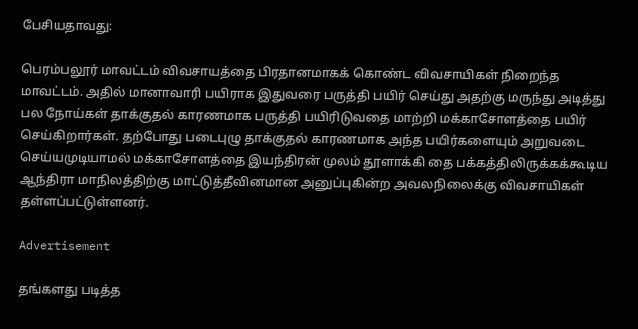பேசியதாவது:

பெரம்பலூர் மாவட்டம் விவசாயத்தை பிரதானமாகக் கொண்ட விவசாயிகள் நிறைந்த மாவட்டம். அதில் மானாவாரி பயிராக இதுவரை பருத்தி பயிர் செய்து அதற்கு மருந்து அடித்து பல நோய்கள் தாக்குதல் காரணமாக பருத்தி பயிரிடுவதை மாற்றி மக்காசோளத்தை பயிர் செய்கிறார்கள். தற்போது படைபுழு தாக்குதல் காரணமாக அந்த பயிர்களையும் அறுவடை செய்யமுடியாமல் மக்காசோளத்தை இயந்திரன் முலம் தூளாக்கி தை பக்கத்திலிருக்கக்கூடிய ஆந்திரா மாநிலத்திற்கு மாட்டுத்தீவினமான அனுப்புகின்ற அவலநிலைக்கு விவசாயிகள் தள்ளப்பட்டுள்ளனர்.

Advertisement

தங்களது படித்த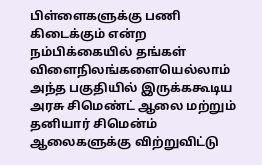பிள்ளைகளுக்கு பணி கிடைக்கும் என்ற நம்பிக்கையில் தங்கள் விளைநிலங்களையெல்லாம் அந்த பகுதியில் இருக்ககூடிய அரசு சிமெண்ட் ஆலை மற்றும் தனியார் சிமென்ம் ஆலைகளுக்கு விற்றுவிட்டு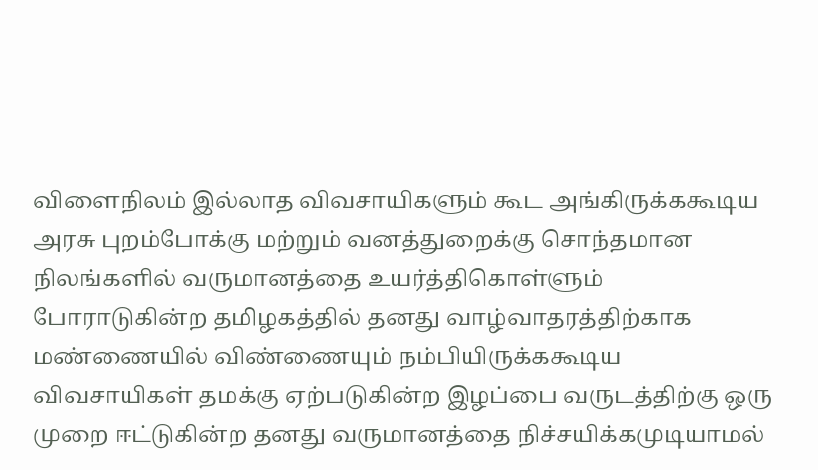விளைநிலம் இல்லாத விவசாயிகளும் கூட அங்கிருக்ககூடிய அரசு புறம்போக்கு மற்றும் வனத்துறைக்கு சொந்தமான நிலங்களில் வருமானத்தை உயர்த்திகொள்ளும் போராடுகின்ற தமிழகத்தில் தனது வாழ்வாதரத்திற்காக மண்ணையில் விண்ணையும் நம்பியிருக்ககூடிய விவசாயிகள் தமக்கு ஏற்படுகின்ற இழப்பை வருடத்திற்கு ஒரு முறை ஈட்டுகின்ற தனது வருமானத்தை நிச்சயிக்கமுடியாமல்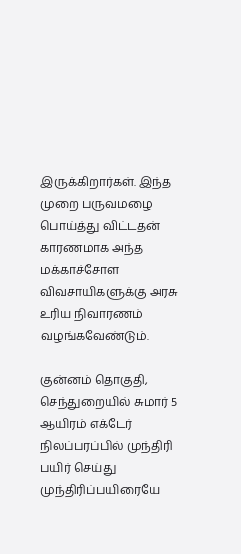இருக்கிறார்கள். இந்த முறை பருவமழை பொய்த்து விட்டதன் காரணமாக அந்த மக்காச்சோள விவசாயிகளுக்கு அரசு உரிய நிவாரணம் வழங்கவேண்டும்.

குன்னம் தொகுதி, செந்துறையில் சுமார் 5 ஆயிரம் எக்டேர் நிலப்பரப்பில் முந்திரி பயிர் செய்து முந்திரிப்பயிரையே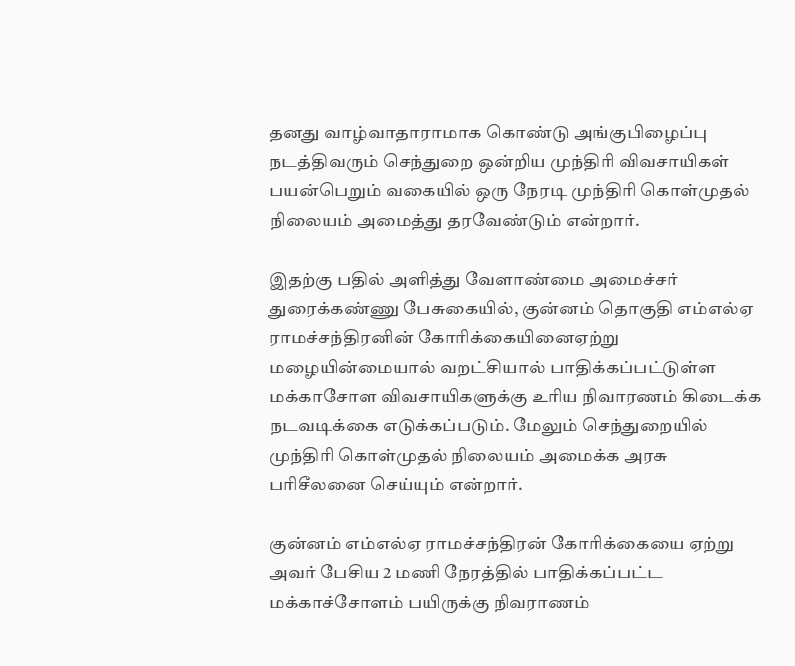தனது வாழ்வாதாராமாக கொண்டு அங்குபிழைப்பு நடத்திவரும் செந்துறை ஒன்றிய முந்திரி விவசாயிகள் பயன்பெறும் வகையில் ஒரு நேரடி முந்திரி கொள்முதல் நிலையம் அமைத்து தரவேண்டும் என்றார்.

இதற்கு பதில் அளித்து வேளாண்மை அமைச்சர் துரைக்கண்ணு பேசுகையில், குன்னம் தொகுதி எம்எல்ஏ ராமச்சந்திரனின் கோரிக்கையினைஏற்று மழையின்மையால் வறட்சியால் பாதிக்கப்பட்டுள்ள மக்காசோள விவசாயிகளுக்கு உரிய நிவாரணம் கிடைக்க நடவடிக்கை எடுக்கப்படும். மேலும் செந்துறையில் முந்திரி கொள்முதல் நிலையம் அமைக்க அரசு பரிசீலனை செய்யும் என்றார்.

குன்னம் எம்எல்ஏ ராமச்சந்திரன் கோரிக்கையை ஏற்று அவர் பேசிய 2 மணி நேரத்தில் பாதிக்கப்பட்ட மக்காச்சோளம் பயிருக்கு நிவராணம்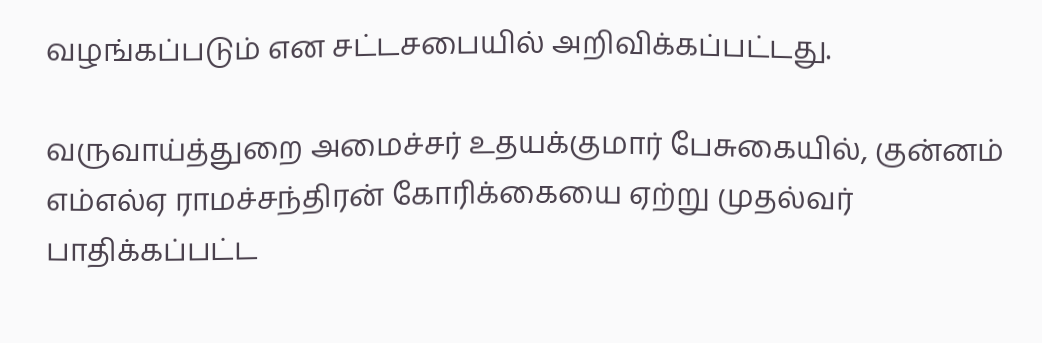வழங்கப்படும் என சட்டசபையில் அறிவிக்கப்பட்டது.

வருவாய்த்துறை அமைச்சர் உதயக்குமார் பேசுகையில், குன்னம் எம்எல்ஏ ராமச்சந்திரன் கோரிக்கையை ஏற்று முதல்வர் பாதிக்கப்பட்ட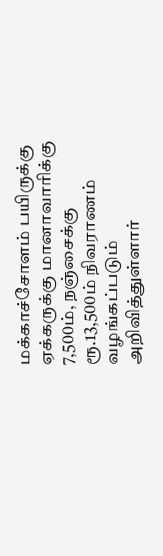மக்காச்சோளம் பயிருக்கு ஏக்கருக்கு மானாவாரிக்கு 7,500ம், நஞ்சைக்கு ரூ.13,500ம் நிவராணம் வழங்கப்படும் அறிவித்துள்ளார்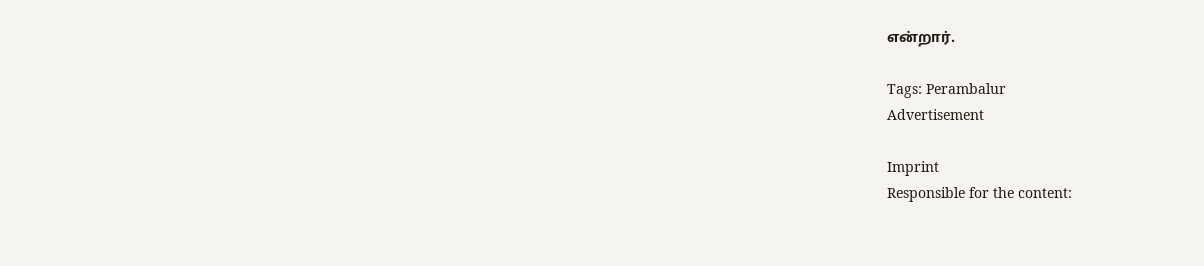என்றார்.

Tags: Perambalur
Advertisement

Imprint
Responsible for the content: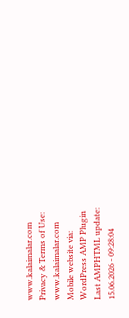www.kalaimalar.com
Privacy & Terms of Use:
www.kalaimalar.com
Mobile website via:
WordPress AMP Plugin
Last AMPHTML update:
15.06.2026 - 09:28:04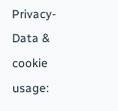Privacy-Data & cookie usage: